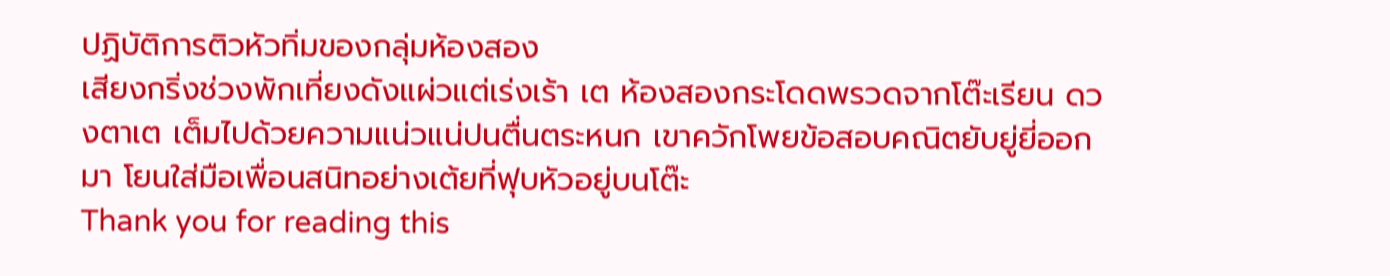ปฏิบัติการติวหัวทิ่มของกลุ่มห้องสอง
เสียงกริ่งช่วงพักเที่ยงดังแผ่วแต่เร่งเร้า เต ห้องสองกระโดดพรวดจากโต๊ะเรียน ดวงตาเต เต็มไปด้วยความแน่วแน่ปนตื่นตระหนก เขาควักโพยข้อสอบคณิตยับยู่ยี่ออกมา โยนใส่มือเพื่อนสนิทอย่างเต้ยที่ฟุบหัวอยู่บนโต๊ะ
Thank you for reading this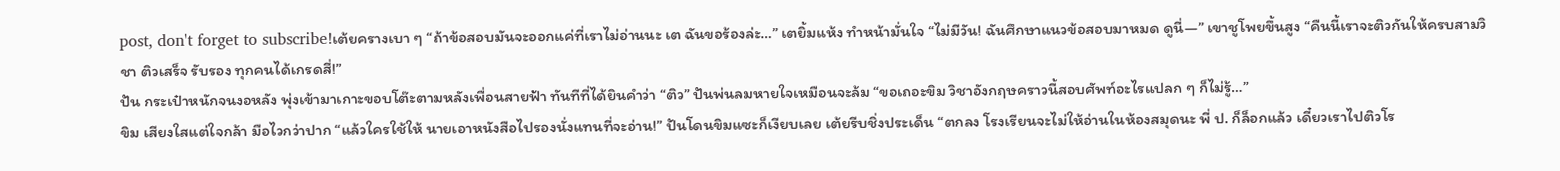post, don't forget to subscribe!เต้ยครางเบา ๆ “ถ้าข้อสอบมันจะออกแค่ที่เราไม่อ่านนะ เต ฉันขอร้องล่ะ…” เตยิ้มแห้ง ทำหน้ามั่นใจ “ไม่มีวัน! ฉันศึกษาแนวข้อสอบมาหมด ดูนี่—” เขาชูโพยขึ้นสูง “คืนนี้เราจะติวกันให้ครบสามวิชา ติวเสร็จ รับรอง ทุกคนได้เกรดสี่!”
ปัน กระเป๋าหนักจนงอหลัง พุ่งเข้ามาเกาะขอบโต๊ะตามหลังเพื่อนสายฟ้า ทันทีที่ได้ยินคำว่า “ติว” ปันพ่นลมหายใจเหมือนจะล้ม “ขอเถอะขิม วิชาอังกฤษคราวนี้สอบศัพท์อะไรแปลก ๆ ก็ไม่รู้…”
ขิม เสียงใสแต่ใจกล้า มือไวกว่าปาก “แล้วใครใช้ให้ นายเอาหนังสือไปรองนั่งแทนที่จะอ่าน!” ปันโดนขิมแซะก็เงียบเลย เต้ยรีบชิ่งประเด็น “ตกลง โรงเรียนจะไม่ให้อ่านในห้องสมุดนะ พี่ ป. ก็ล็อกแล้ว เดี๋ยวเราไปติวโร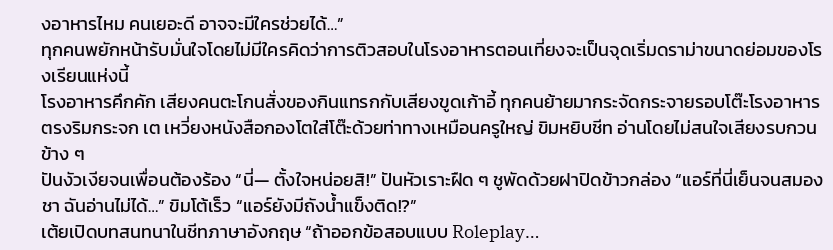งอาหารไหม คนเยอะดี อาจจะมีใครช่วยได้…”
ทุกคนพยักหน้ารับมั่นใจโดยไม่มีใครคิดว่าการติวสอบในโรงอาหารตอนเที่ยงจะเป็นจุดเริ่มดราม่าขนาดย่อมของโรงเรียนแห่งนี้
โรงอาหารคึกคัก เสียงคนตะโกนสั่งของกินแทรกกับเสียงขูดเก้าอี้ ทุกคนย้ายมากระจัดกระจายรอบโต๊ะโรงอาหารตรงริมกระจก เต เหวี่ยงหนังสือกองโตใส่โต๊ะด้วยท่าทางเหมือนครูใหญ่ ขิมหยิบชีท อ่านโดยไม่สนใจเสียงรบกวนข้าง ๆ
ปันงัวเงียจนเพื่อนต้องร้อง “นี่— ตั้งใจหน่อยสิ!” ปันหัวเราะฝืด ๆ ชูพัดด้วยฝาปิดข้าวกล่อง “แอร์ที่นี่เย็นจนสมองชา ฉันอ่านไม่ได้…” ขิมโต้เร็ว “แอร์ยังมีถังน้ำแข็งติด!?”
เต้ยเปิดบทสนทนาในชีทภาษาอังกฤษ “ถ้าออกข้อสอบแบบ Roleplay…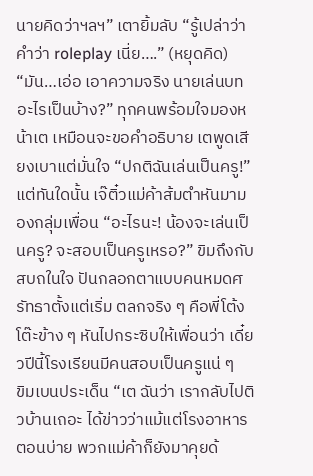นายคิดว่าฯลฯ” เตายิ้มลับ “รู้เปล่าว่าคำว่า roleplay เนี่ย….” (หยุดคิด) “มัน…เอ่อ เอาความจริง นายเล่นบทอะไรเป็นบ้าง?” ทุกคนพร้อมใจมองหน้าเต เหมือนจะขอคำอธิบาย เตพูดเสียงเบาแต่มั่นใจ “ปกติฉันเล่นเป็นครู!”
แต่ทันใดนั้น เจ๊ติ๋วแม่ค้าส้มตำหันมามองกลุ่มเพื่อน “อะไรนะ! น้องจะเล่นเป็นครู? จะสอบเป็นครูเหรอ?” ขิมถึงกับสบถในใจ ปันกลอกตาแบบคนหมดศรัทธาตั้งแต่เริ่ม ตลกจริง ๆ คือพี่โต้งโต๊ะข้าง ๆ หันไปกระซิบให้เพื่อนว่า เดี๋ยวปีนี้โรงเรียนมีคนสอบเป็นครูแน่ ๆ
ขิมเบนประเด็น “เต ฉันว่า เรากลับไปติวบ้านเถอะ ได้ข่าวว่าแม้แต่โรงอาหารตอนบ่าย พวกแม่ค้าก็ยังมาคุยด้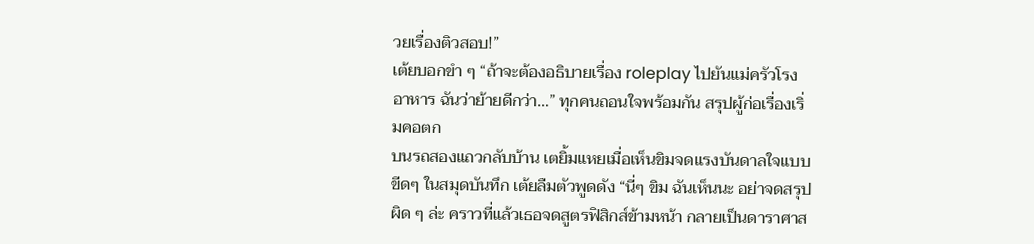วยเรื่องติวสอบ!”
เต้ยบอกขำ ๆ “ถ้าจะต้องอธิบายเรื่อง roleplay ไปยันแม่ครัวโรงอาหาร ฉันว่าย้ายดีกว่า…” ทุกคนถอนใจพร้อมกัน สรุปผู้ก่อเรื่องเริ่มคอตก
บนรถสองแถวกลับบ้าน เตยิ้มแหยเมื่อเห็นขิมจดแรงบันดาลใจแบบขีดๆ ในสมุดบันทึก เต้ยลืมตัวพูดดัง “นี่ๆ ขิม ฉันเห็นนะ อย่าจดสรุปผิด ๆ ล่ะ คราวที่แล้วเธอจดสูตรฟิสิกส์ข้ามหน้า กลายเป็นดาราศาส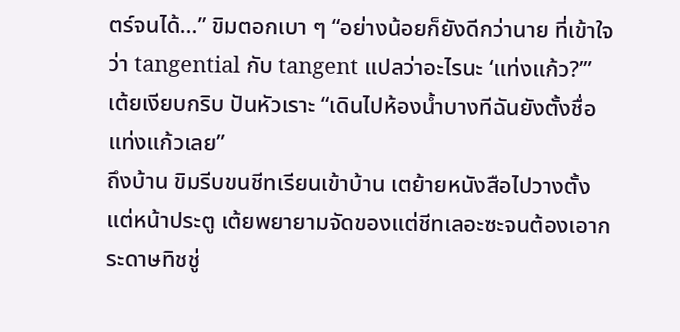ตร์จนได้…” ขิมตอกเบา ๆ “อย่างน้อยก็ยังดีกว่านาย ที่เข้าใจว่า tangential กับ tangent แปลว่าอะไรนะ ‘แท่งแก้ว?’” เต้ยเงียบกริบ ปันหัวเราะ “เดินไปห้องน้ำบางทีฉันยังตั้งชื่อ แท่งแก้วเลย”
ถึงบ้าน ขิมรีบขนชีทเรียนเข้าบ้าน เตย้ายหนังสือไปวางตั้งแต่หน้าประตู เต้ยพยายามจัดของแต่ชีทเลอะซะจนต้องเอากระดาษทิชชู่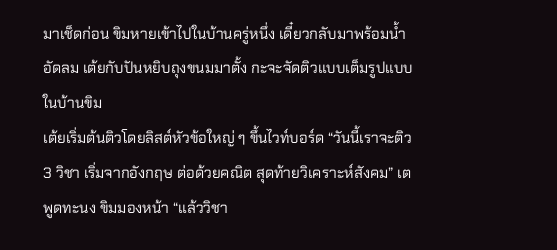มาเช็ดก่อน ขิมหายเข้าไปในบ้านครู่หนึ่ง เดี๋ยวกลับมาพร้อมน้ำอัดลม เต้ยกับปันหยิบถุงขนมมาตั้ง กะจะจัดติวแบบเต็มรูปแบบในบ้านขิม
เต้ยเริ่มต้นติวโดยลิสต์หัวข้อใหญ่ ๆ ขึ้นไวท์บอร์ด “วันนี้เราจะติว 3 วิชา เริ่มจากอังกฤษ ต่อด้วยคณิต สุดท้ายวิเคราะห์สังคม” เตพูดทะนง ขิมมองหน้า “แล้ววิชา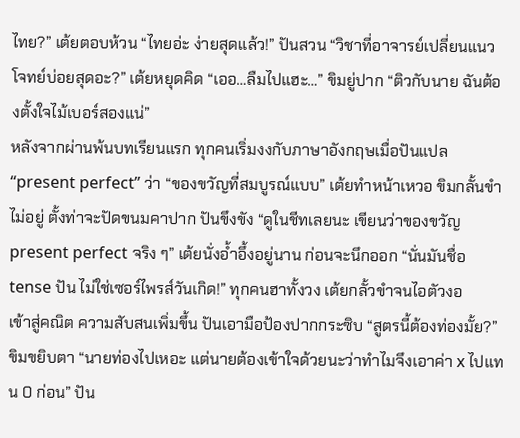ไทย?” เต้ยตอบห้วน “ไทยอ่ะ ง่ายสุดแล้ว!” ปันสวน “วิชาที่อาจารย์เปลี่ยนแนวโจทย์บ่อยสุดอะ?” เต้ยหยุดคิด “เออ…ลืมไปแฮะ…” ขิมยู่ปาก “ติวกับนาย ฉันต้องตั้งใจไม้เบอร์สองแน่”
หลังจากผ่านพ้นบทเรียนแรก ทุกคนเริ่มงงกับภาษาอังกฤษเมื่อปันแปล “present perfect” ว่า “ของขวัญที่สมบูรณ์แบบ” เต้ยทำหน้าเหวอ ขิมกลั้นขำไม่อยู่ ตั้งท่าจะปัดขนมคาปาก ปันขึงขัง “ดูในชีทเลยนะ เขียนว่าของขวัญ present perfect จริง ๆ” เต้ยนั่งอ้ำอึ้งอยู่นาน ก่อนจะนึกออก “นั่นมันชื่อ tense ปัน ไม่ใช่เซอร์ไพรส์วันเกิด!” ทุกคนฮาทั้งวง เต้ยกลั้วขำจนไอตัวงอ
เข้าสู่คณิต ความสับสนเพิ่มขึ้น ปันเอามือป้องปากกระซิบ “สูตรนี้ต้องท่องมั้ย?” ขิมขยิบตา “นายท่องไปเหอะ แต่นายต้องเข้าใจด้วยนะว่าทำไมจึงเอาค่า x ไปแทน 0 ก่อน” ปัน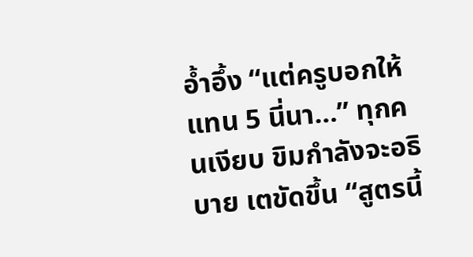อ้ำอึ้ง “แต่ครูบอกให้แทน 5 นี่นา…” ทุกคนเงียบ ขิมกำลังจะอธิบาย เตขัดขึ้น “สูตรนี้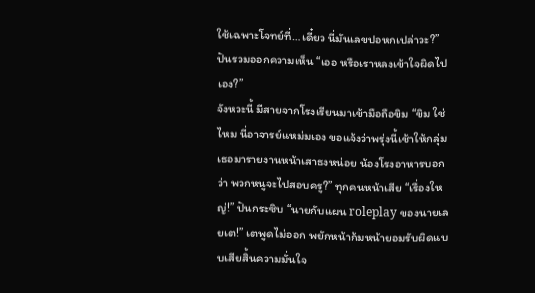ใช้เฉพาะโจทย์ที่…เดี๋ยว นี่มันเลขปอหกเปล่าวะ?” ปันรวมออกความเห็น “เออ หรือเราหลงเข้าใจผิดไปเอง?”
จังหวะนี้ มีสายจากโรงเรียนมาเข้ามือถือขิม “ขิม ใช่ไหม นี่อาจารย์แหม่มเอง ขอแจ้งว่าพรุ่งนี้เช้าให้กลุ่มเธอมารายงานหน้าเสาธงหน่อย น้องโรงอาหารบอกว่า พวกหนูจะไปสอบครู?” ทุกคนหน้าเสีย “เรื่องใหญ่!” ปันกระซิบ “นายกับแผน roleplay ของนายเลยเต!” เตพูดไม่ออก พยักหน้าก้มหน้ายอมรับผิดแบบเสียสิ้นความมั่นใจ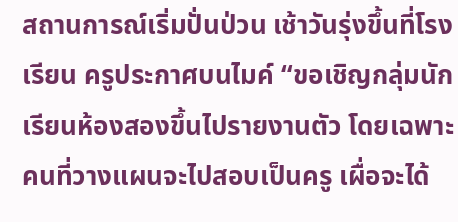สถานการณ์เริ่มปั่นป่วน เช้าวันรุ่งขึ้นที่โรงเรียน ครูประกาศบนไมค์ “ขอเชิญกลุ่มนักเรียนห้องสองขึ้นไปรายงานตัว โดยเฉพาะคนที่วางแผนจะไปสอบเป็นครู เผื่อจะได้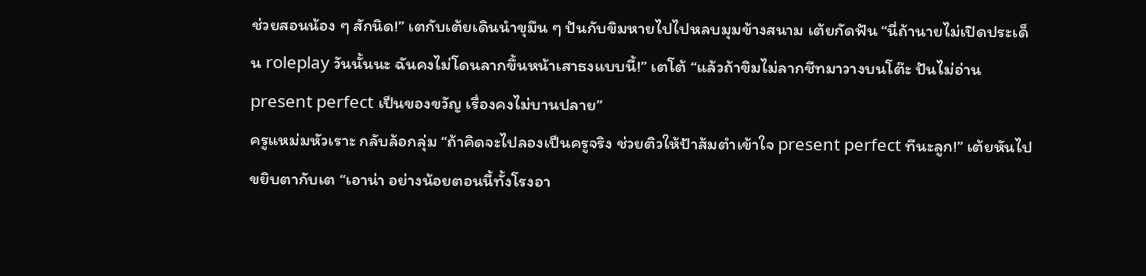ช่วยสอนน้อง ๆ สักนิด!” เตกับเต้ยเดินนำขุมึน ๆ ปันกับขิมหายไปไปหลบมุมข้างสนาม เต้ยกัดฟัน “นี่ถ้านายไม่เปิดประเด็น roleplay วันนั้นนะ ฉันคงไม่โดนลากขึ้นหน้าเสาธงแบบนี้!” เตโต้ “แล้วถ้าขิมไม่ลากชีทมาวางบนโต๊ะ ปันไม่อ่าน present perfect เป็นของขวัญ เรื่องคงไม่บานปลาย”
ครูแหม่มหัวเราะ กลับล้อกลุ่ม “ถ้าคิดจะไปลองเป็นครูจริง ช่วยติวให้ป้าส้มตำเข้าใจ present perfect ทีนะลูก!” เต้ยหันไปขยิบตากับเต “เอาน่า อย่างน้อยตอนนี้ทั้งโรงอา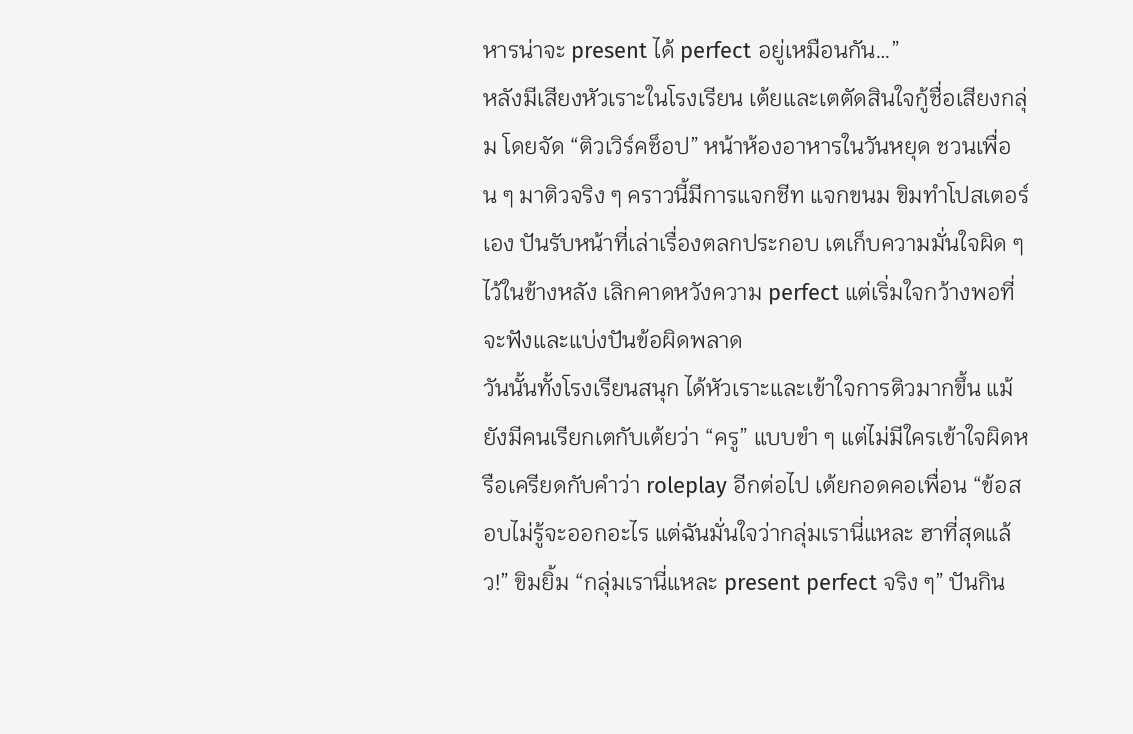หารน่าจะ present ได้ perfect อยู่เหมือนกัน…”
หลังมีเสียงหัวเราะในโรงเรียน เต้ยและเตตัดสินใจกู้ชื่อเสียงกลุ่ม โดยจัด “ติวเวิร์คช็อป” หน้าห้องอาหารในวันหยุด ชวนเพื่อน ๆ มาติวจริง ๆ คราวนี้มีการแจกชีท แจกขนม ขิมทำโปสเตอร์เอง ปันรับหน้าที่เล่าเรื่องตลกประกอบ เตเก็บความมั่นใจผิด ๆ ไว้ในข้างหลัง เลิกคาดหวังความ perfect แต่เริ่มใจกว้างพอที่จะฟังและแบ่งปันข้อผิดพลาด
วันนั้นทั้งโรงเรียนสนุก ได้หัวเราะและเข้าใจการติวมากขึ้น แม้ยังมีคนเรียกเตกับเต้ยว่า “ครู” แบบขำ ๆ แต่ไม่มีใครเข้าใจผิดหรือเครียดกับคำว่า roleplay อีกต่อไป เต้ยกอดคอเพื่อน “ข้อสอบไม่รู้จะออกอะไร แต่ฉันมั่นใจว่ากลุ่มเรานี่แหละ ฮาที่สุดแล้ว!” ขิมยิ้ม “กลุ่มเรานี่แหละ present perfect จริง ๆ” ปันกิน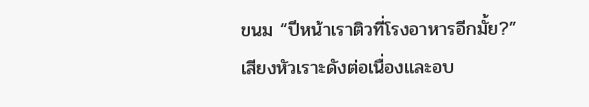ขนม “ปีหน้าเราติวที่โรงอาหารอีกมั้ย?”
เสียงหัวเราะดังต่อเนื่องและอบ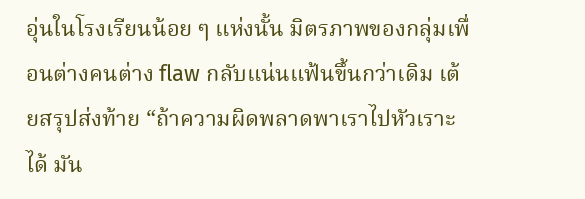อุ่นในโรงเรียนน้อย ๆ แห่งนั้น มิตรภาพของกลุ่มเพื่อนต่างคนต่าง flaw กลับแน่นแฟ้นขึ้นกว่าเดิม เต้ยสรุปส่งท้าย “ถ้าความผิดพลาดพาเราไปหัวเราะได้ มัน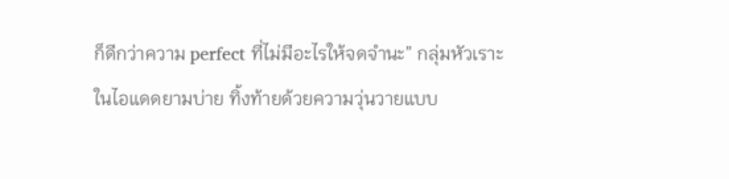ก็ดีกว่าความ perfect ที่ไม่มีอะไรให้จดจำนะ” กลุ่มหัวเราะในไอแดดยามบ่าย ทิ้งท้ายด้วยความวุ่นวายแบบ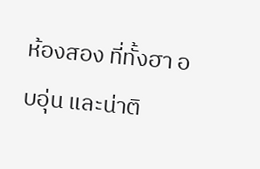ห้องสอง ที่ทั้งฮา อบอุ่น และน่าติ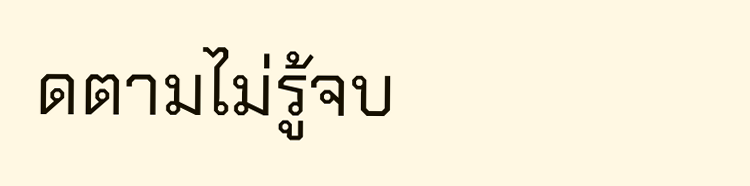ดตามไม่รู้จบ